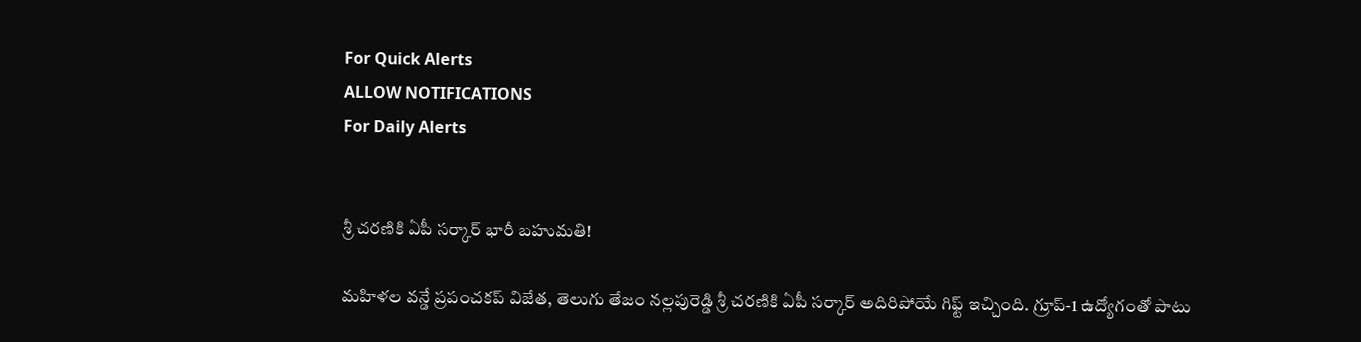For Quick Alerts
ALLOW NOTIFICATIONS
For Daily Alerts


శ్రీ చరణికి ఏపీ సర్కార్ భారీ బహుమతి!

మహిళల వన్డే ప్రపంచకప్ విజేత, తెలుగు తేజం నల్లపురెడ్డి శ్రీ చరణికి ఏపీ సర్కార్ అదిరిపోయే గిఫ్ట్ ఇచ్చింది. గ్రూప్-1 ఉద్యోగంతో పాటు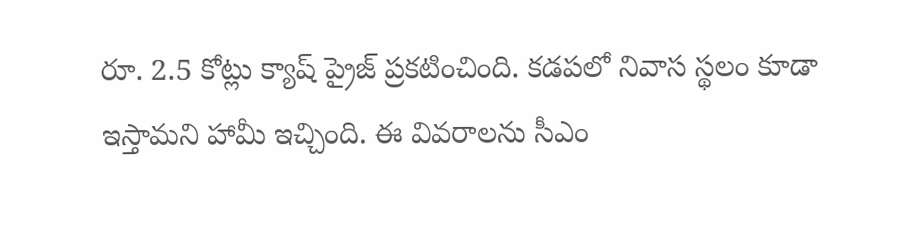రూ. 2.5 కోట్లు క్యాష్ ప్రైజ్ ప్రకటించింది. కడపలో నివాస స్థలం కూడా ఇస్తామని హామీ ఇచ్చింది. ఈ వివరాలను సీఎం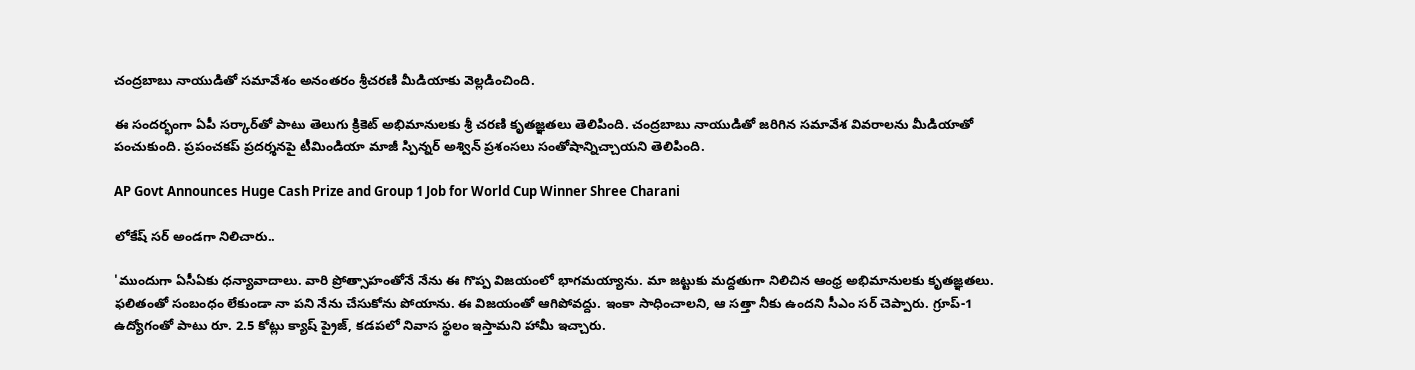చంద్రబాబు నాయుడితో సమావేశం అనంతరం శ్రీచరణి మీడియాకు వెల్లడించింది.

ఈ సందర్భంగా ఏపీ సర్కార్‌తో పాటు తెలుగు క్రికెట్ అభిమానులకు శ్రీ చరణి కృతజ్ఞతలు తెలిపింది. చంద్రబాబు నాయుడితో జరిగిన సమావేశ వివరాలను మీడియాతో పంచుకుంది. ప్రపంచకప్ ప్రదర్శనపై టీమిండియా మాజీ స్పిన్నర్ అశ్విన్ ప్రశంసలు సంతోషాన్నిచ్చాయని తెలిపింది.

AP Govt Announces Huge Cash Prize and Group 1 Job for World Cup Winner Shree Charani

లోకేష్ సర్ అండగా నిలిచారు..

'ముందుగా ఏసీఏకు ధన్యావాదాలు. వారి ప్రోత్సాహంతోనే నేను ఈ గొప్ప విజయంలో భాగమయ్యాను. మా జట్టుకు మద్దతుగా నిలిచిన ఆంధ్ర అభిమానులకు కృతజ్ఞతలు. ఫలితంతో సంబంధం లేకుండా నా పని నేను చేసుకోను పోయాను. ఈ విజయంతో ఆగిపోవద్దు. ఇంకా సాధించాలని, ఆ సత్తా నీకు ఉందని సీఎం సర్ చెప్పారు. గ్రూప్-1 ఉద్యోగంతో పాటు రూ. 2.5 కోట్లు క్యాష్ ప్రైజ్, కడపలో నివాస స్థలం ఇస్తామని హామీ ఇచ్చారు.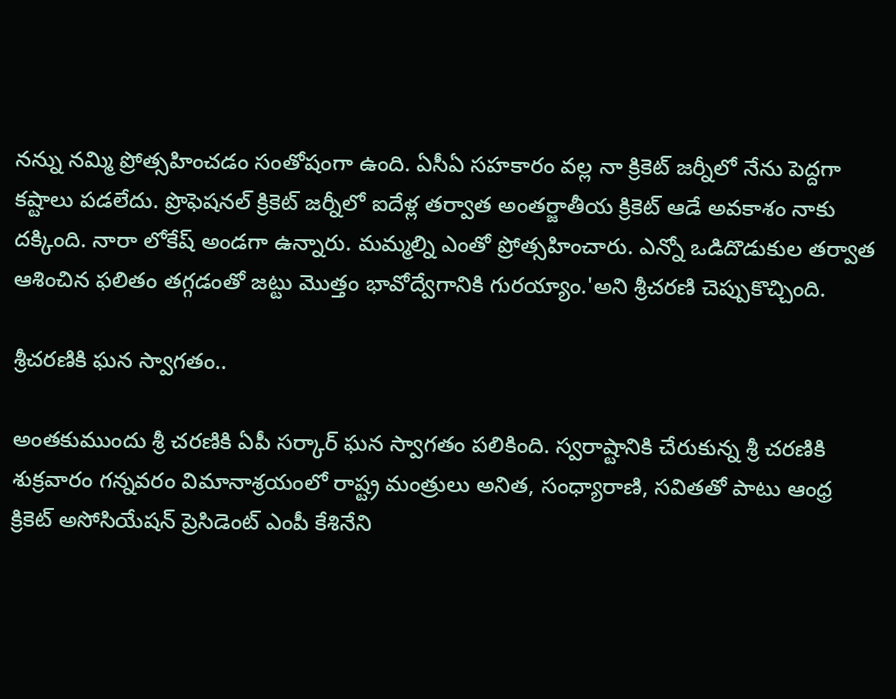నన్ను నమ్మి ప్రోత్సహించడం సంతోషంగా ఉంది. ఏసీఏ సహకారం వల్ల నా క్రికెట్ జర్నీలో నేను పెద్దగా కష్టాలు పడలేదు. ప్రొఫెషనల్ క్రికెట్ జర్నీలో ఐదేళ్ల తర్వాత అంతర్జాతీయ క్రికెట్ ఆడే అవకాశం నాకు దక్కింది. నారా లోకేష్ అండగా ఉన్నారు. మమ్మల్ని ఎంతో ప్రోత్సహించారు. ఎన్నో ఒడిదొడుకుల తర్వాత ఆశించిన ఫలితం తగ్గడంతో జట్టు మొత్తం భావోద్వేగానికి గురయ్యాం.'అని శ్రీచరణి చెప్పుకొచ్చింది.

శ్రీచరణికి ఘన స్వాగతం..

అంతకుముందు శ్రీ చరణికి ఏపీ సర్కార్ ఘన స్వాగతం పలికింది. స్వరాష్టానికి చేరుకున్న శ్రీ చరణికి శుక్రవారం గన్నవరం విమానాశ్రయంలో రాష్ట్ర మంత్రులు అనిత, సంధ్యారాణి, సవిత‌తో పాటు ఆంధ్ర క్రికెట్ అసోసియేషన్ ప్రెసిడెంట్ ఎంపీ కేశినేని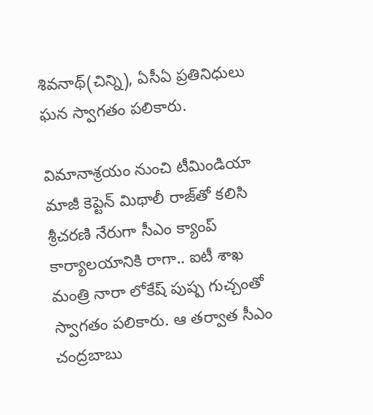శివనాథ్(చిన్ని), ఏసీఏ ప్రతినిధులు ఘన స్వాగతం పలికారు.

విమానాశ్రయం నుంచి టీమిండియా మాజీ కెప్టెన్ మిథాలీ రాజ్‌తో కలిసి శ్రీచరణి నేరుగా సీఎం క్యాంప్ కార్యాలయానికి రాగా.. ఐటీ శాఖ మంత్రి నారా లోకేష్ పుష్ప గుచ్చంతో స్వాగతం పలికారు. ఆ తర్వాత సీఎం చంద్రబాబు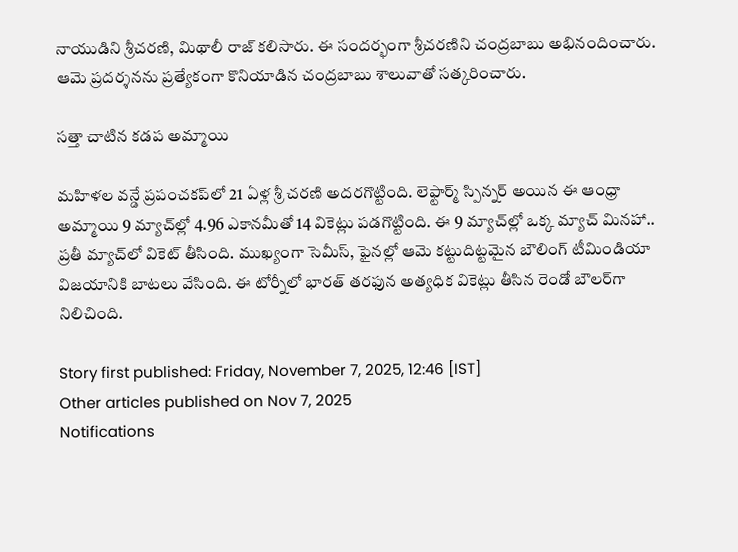నాయుడిని శ్రీచరణి, మిథాలీ రాజ్ కలిసారు. ఈ సందర్భంగా శ్రీచరణిని చంద్రబాబు అభినందించారు. ఆమె ప్రదర్శన‌ను ప్రత్యేకంగా కొనియాడిన చంద్రబాబు శాలువాతో సత్కరించారు.

సత్తా చాటిన కడప అమ్మాయి

మహిళల వన్డే ప్రపంచకప్‌లో 21 ఏళ్ల శ్రీ చరణి అదరగొట్టింది. లెఫ్టార్మ్ స్పిన్నర్ అయిన ఈ ఆంధ్రా అమ్మాయి 9 మ్యాచ్‌ల్లో 4.96 ఎకానమీతో 14 వికెట్లు పడగొట్టింది. ఈ 9 మ్యాచ్‌ల్లో ఒక్క మ్యాచ్ మినహా.. ప్రతీ మ్యాచ్‌లో వికెట్ తీసింది. ముఖ్యంగా సెమీస్, ఫైనల్లో ఆమె కట్టుదిట్టమైన బౌలింగ్ టీమిండియా విజయానికి బాటలు వేసింది. ఈ టోర్నీలో భారత్ తరఫున అత్యధిక వికెట్లు తీసిన రెండో బౌలర్‌గా నిలిచింది.

Story first published: Friday, November 7, 2025, 12:46 [IST]
Other articles published on Nov 7, 2025
Notifications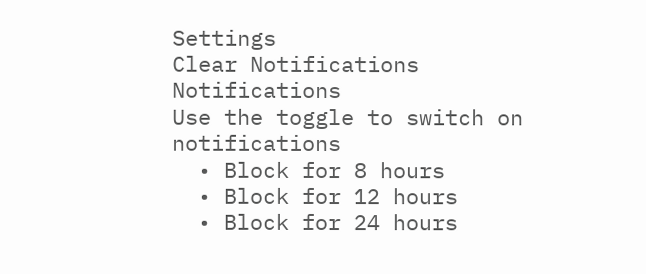Settings
Clear Notifications
Notifications
Use the toggle to switch on notifications
  • Block for 8 hours
  • Block for 12 hours
  • Block for 24 hours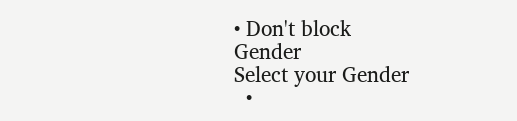• Don't block
Gender
Select your Gender
  •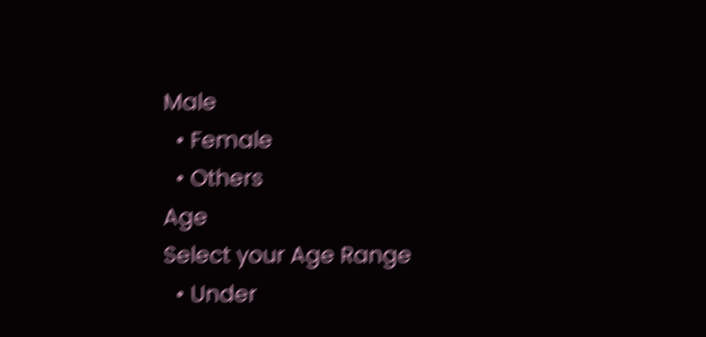Male
  • Female
  • Others
Age
Select your Age Range
  • Under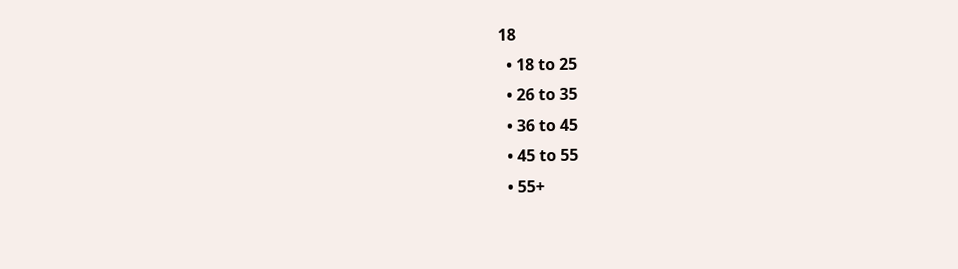18
  • 18 to 25
  • 26 to 35
  • 36 to 45
  • 45 to 55
  • 55+